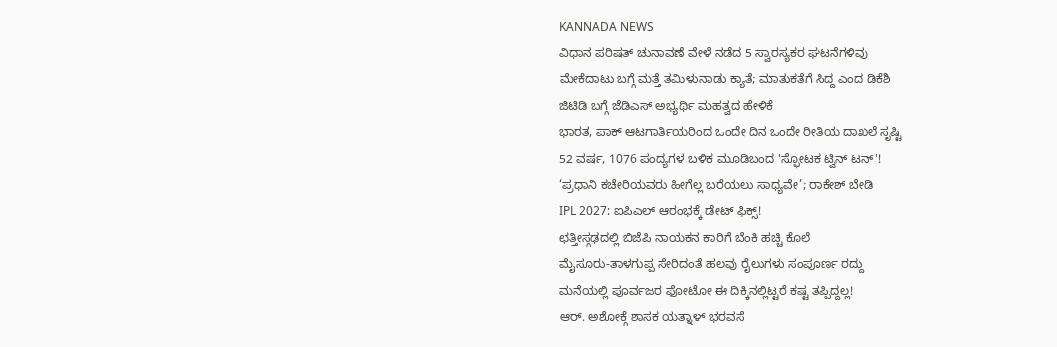KANNADA NEWS
ವಿಧಾನ ಪರಿಷತ್ ಚುನಾವಣೆ ವೇಳೆ ನಡೆದ 5 ಸ್ವಾರಸ್ಯಕರ ಘಟನೆಗಳಿವು
ಮೇಕೆದಾಟು ಬಗ್ಗೆ ಮತ್ತೆ ತಮಿಳುನಾಡು ಕ್ಯಾತೆ; ಮಾತುಕತೆಗೆ ಸಿದ್ದ ಎಂದ ಡಿಕೆಶಿ
ಜಿಟಿಡಿ ಬಗ್ಗೆ ಜೆಡಿಎಸ್ ಅಭ್ಯರ್ಥಿ ಮಹತ್ವದ ಹೇಳಿಕೆ
ಭಾರತ, ಪಾಕ್ ಆಟಗಾರ್ತಿಯರಿಂದ ಒಂದೇ ದಿನ ಒಂದೇ ರೀತಿಯ ದಾಖಲೆ ಸೃಷ್ಟಿ
52 ವರ್ಷ, 1076 ಪಂದ್ಯಗಳ ಬಳಿಕ ಮೂಡಿಬಂದ 'ಸ್ಫೋಟಕ ಟ್ವಿನ್ ಟನ್'!
‘ಪ್ರಧಾನಿ ಕಚೇರಿಯವರು ಹೀಗೆಲ್ಲ ಬರೆಯಲು ಸಾಧ್ಯವೇ’; ರಾಕೇಶ್ ಬೇಡಿ
IPL 2027: ಐಪಿಎಲ್ ಆರಂಭಕ್ಕೆ ಡೇಟ್ ಫಿಕ್ಸ್!
ಛತ್ತೀಸ್ಗಢದಲ್ಲಿ ಬಿಜೆಪಿ ನಾಯಕನ ಕಾರಿಗೆ ಬೆಂಕಿ ಹಚ್ಚಿ ಕೊಲೆ
ಮೈಸೂರು-ತಾಳಗುಪ್ಪ ಸೇರಿದಂತೆ ಹಲವು ರೈಲುಗಳು ಸಂಪೂರ್ಣ ರದ್ದು
ಮನೆಯಲ್ಲಿ ಪೂರ್ವಜರ ಫೋಟೋ ಈ ದಿಕ್ಕಿನಲ್ಲಿಟ್ಟರೆ ಕಷ್ಟ ತಪ್ಪಿದ್ದಲ್ಲ!
ಆರ್. ಅಶೋಕ್ಗೆ ಶಾಸಕ ಯತ್ನಾಳ್ ಭರವಸೆ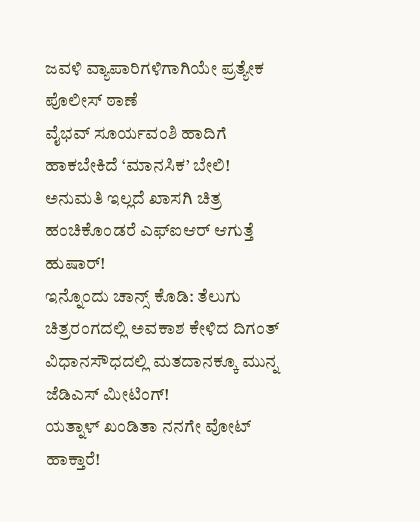ಜವಳಿ ವ್ಯಾಪಾರಿಗಳಿಗಾಗಿಯೇ ಪ್ರತ್ಯೇಕ ಪೊಲೀಸ್ ಠಾಣೆ
ವೈಭವ್ ಸೂರ್ಯವಂಶಿ ಹಾದಿಗೆ ಹಾಕಬೇಕಿದೆ ‘ಮಾನಸಿಕ’ ಬೇಲಿ!
ಅನುಮತಿ ಇಲ್ಲದೆ ಖಾಸಗಿ ಚಿತ್ರ ಹಂಚಿಕೊಂಡರೆ ಎಫ್ಐಆರ್ ಆಗುತ್ತೆ ಹುಷಾರ್!
ಇನ್ನೊಂದು ಚಾನ್ಸ್ ಕೊಡಿ: ತೆಲುಗು ಚಿತ್ರರಂಗದಲ್ಲಿ ಅವಕಾಶ ಕೇಳಿದ ದಿಗಂತ್
ವಿಧಾನಸೌಧದಲ್ಲಿ ಮತದಾನಕ್ಕೂ ಮುನ್ನ ಜೆಡಿಎಸ್ ಮೀಟಿಂಗ್!
ಯತ್ನಾಳ್ ಖಂಡಿತಾ ನನಗೇ ವೋಟ್ ಹಾಕ್ತಾರೆ!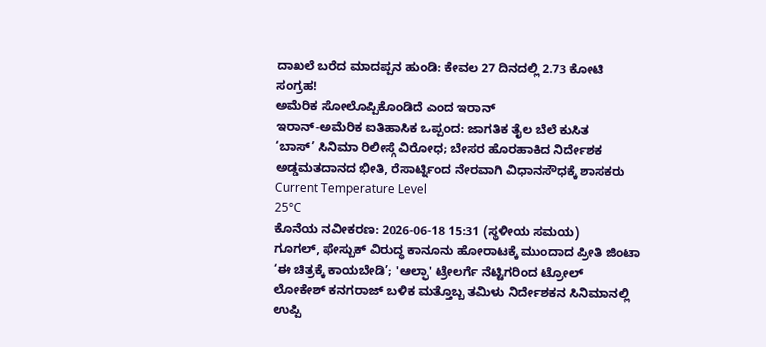ದಾಖಲೆ ಬರೆದ ಮಾದಪ್ಪನ ಹುಂಡಿ: ಕೇವಲ 27 ದಿನದಲ್ಲಿ 2.73 ಕೋಟಿ ಸಂಗ್ರಹ!
ಅಮೆರಿಕ ಸೋಲೊಪ್ಪಿಕೊಂಡಿದೆ ಎಂದ ಇರಾನ್
ಇರಾನ್-ಅಮೆರಿಕ ಐತಿಹಾಸಿಕ ಒಪ್ಪಂದ: ಜಾಗತಿಕ ತೈಲ ಬೆಲೆ ಕುಸಿತ
‘ಬಾಸ್’ ಸಿನಿಮಾ ರಿಲೀಸ್ಗೆ ವಿರೋಧ; ಬೇಸರ ಹೊರಹಾಕಿದ ನಿರ್ದೇಶಕ
ಅಡ್ಡಮತದಾನದ ಭೀತಿ, ರೆಸಾರ್ಟ್ನಿಂದ ನೇರವಾಗಿ ವಿಧಾನಸೌಧಕ್ಕೆ ಶಾಸಕರು
Current Temperature Level
25°C
ಕೊನೆಯ ನವೀಕರಣ: 2026-06-18 15:31 (ಸ್ಥಳೀಯ ಸಮಯ)
ಗೂಗಲ್, ಫೇಸ್ಬುಕ್ ವಿರುದ್ಧ ಕಾನೂನು ಹೋರಾಟಕ್ಕೆ ಮುಂದಾದ ಪ್ರೀತಿ ಜಿಂಟಾ
‘ಈ ಚಿತ್ರಕ್ಕೆ ಕಾಯಬೇಡಿ’; 'ಆಲ್ಫಾ' ಟ್ರೇಲರ್ಗೆ ನೆಟ್ಟಿಗರಿಂದ ಟ್ರೋಲ್
ಲೋಕೇಶ್ ಕನಗರಾಜ್ ಬಳಿಕ ಮತ್ತೊಬ್ಬ ತಮಿಳು ನಿರ್ದೇಶಕನ ಸಿನಿಮಾನಲ್ಲಿ ಉಪ್ಪಿ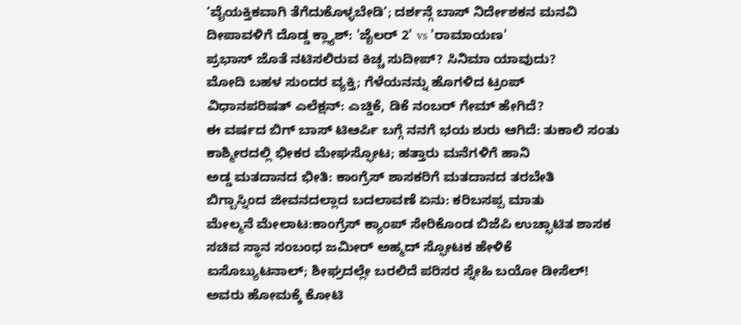‘ವೈಯಕ್ತಿಕವಾಗಿ ತೆಗೆದುಕೊಳ್ಳಬೇಡಿ’; ದರ್ಶನ್ಗೆ ಬಾಸ್ ನಿರ್ದೇಶಕನ ಮನವಿ
ದೀಪಾವಳಿಗೆ ದೊಡ್ಡ ಕ್ಲ್ಯಾಶ್: 'ಜೈಲರ್ 2' vs 'ರಾಮಾಯಣ'
ಪ್ರಭಾಸ್ ಜೊತೆ ನಟಿಸಲಿರುವ ಕಿಚ್ಚ ಸುದೀಪ್? ಸಿನಿಮಾ ಯಾವುದು?
ಮೋದಿ ಬಹಳ ಸುಂದರ ವ್ಯಕ್ತಿ; ಗೆಳೆಯನನ್ನು ಹೊಗಳಿದ ಟ್ರಂಪ್
ವಿಧಾನಪರಿಷತ್ ಎಲೆಕ್ಷನ್: ಎಚ್ಡಿಕೆ, ಡಿಕೆ ನಂಬರ್ ಗೇಮ್ ಹೇಗಿದೆ?
ಈ ವರ್ಷದ ಬಿಗ್ ಬಾಸ್ ಟಿಆರ್ಪಿ ಬಗ್ಗೆ ನನಗೆ ಭಯ ಶುರು ಆಗಿದೆ: ತುಕಾಲಿ ಸಂತು
ಕಾಶ್ಮೀರದಲ್ಲಿ ಭೀಕರ ಮೇಘಸ್ಫೋಟ; ಹತ್ತಾರು ಮನೆಗಳಿಗೆ ಹಾನಿ
ಅಡ್ಡ ಮತದಾನದ ಭೀತಿ: ಕಾಂಗ್ರೆಸ್ ಶಾಸಕರಿಗೆ ಮತದಾನದ ತರಬೇತಿ
ಬಿಗ್ಬಾಸ್ನಿಂದ ಜೀವನದಲ್ಲಾದ ಬದಲಾವಣೆ ಏನು: ಕರಿಬಸಪ್ಪ ಮಾತು
ಮೇಲ್ಮನೆ ಮೇಲಾಟ:ಕಾಂಗ್ರೆಸ್ ಕ್ಯಾಂಪ್ ಸೇರಿಕೊಂಡ ಬಿಜೆಪಿ ಉಚ್ಛಾಟಿತ ಶಾಸಕ
ಸಚಿವ ಸ್ಥಾನ ಸಂಬಂಧ ಜಮೀರ್ ಅಹ್ಮದ್ ಸ್ಫೋಟಕ ಹೇಳಿಕೆ
ಐಸೊಬ್ಯುಟನಾಲ್; ಶೀಘ್ರದಲ್ಲೇ ಬರಲಿದೆ ಪರಿಸರ ಸ್ನೇಹಿ ಬಯೋ ಡೀಸೆಲ್!
ಅವರು ಹೋಮಕ್ಕೆ ಕೋಟಿ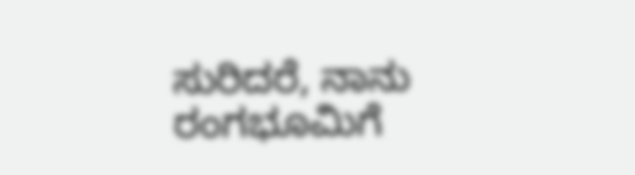ಸುರಿದರೆ, ನಾನು ರಂಗಭೂಮಿಗೆ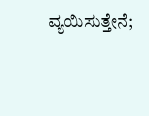ವ್ಯಯಿಸುತ್ತೇನೆ;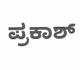ಪ್ರಕಾಶ್